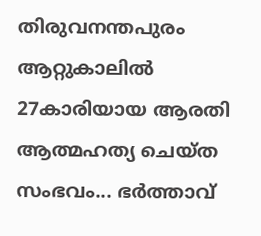തിരുവനന്തപുരം ആറ്റുകാലിൽ 27കാരിയായ ആരതി ആത്മഹത്യ ചെയ്ത സംഭവം... ഭർത്താവ്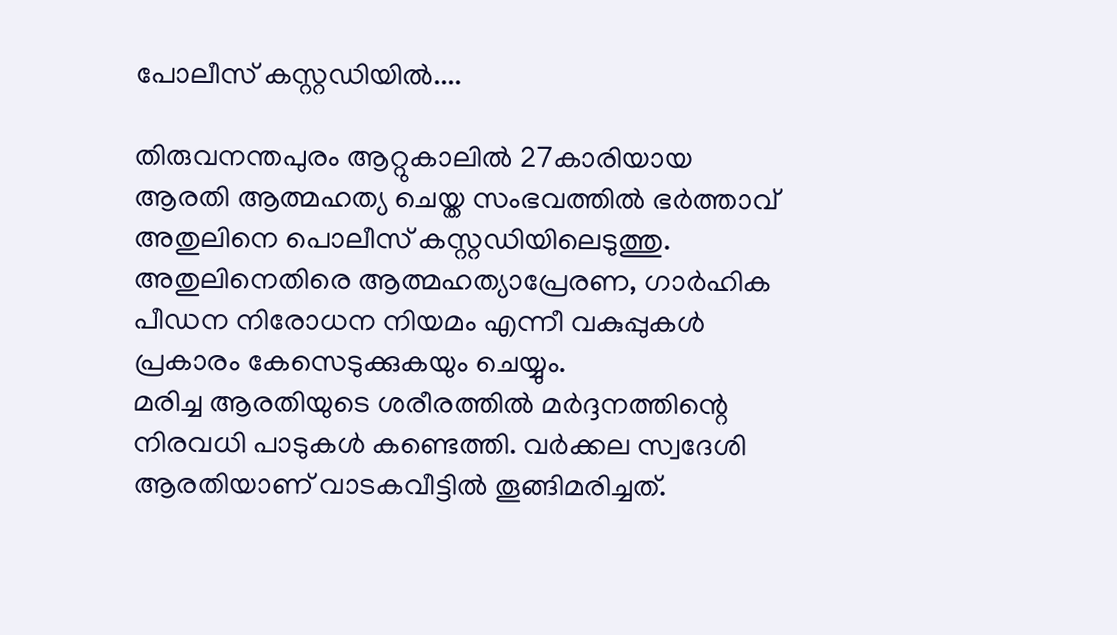പോലീസ് കസ്റ്റഡിയിൽ....

തിരുവനന്തപുരം ആറ്റുകാലിൽ 27കാരിയായ ആരതി ആത്മഹത്യ ചെയ്ത സംഭവത്തിൽ ഭർത്താവ് അതുലിനെ പൊലീസ് കസ്റ്റഡിയിലെടുത്തു. അതുലിനെതിരെ ആത്മഹത്യാപ്രേരണ, ഗാർഹിക പീഡന നിരോധന നിയമം എന്നീ വകുപ്പുകൾ പ്രകാരം കേസെടുക്കുകയും ചെയ്യും.
മരിച്ച ആരതിയുടെ ശരീരത്തിൽ മർദ്ദനത്തിന്റെ നിരവധി പാടുകൾ കണ്ടെത്തി. വർക്കല സ്വദേശി ആരതിയാണ് വാടകവീട്ടിൽ തൂങ്ങിമരിച്ചത്.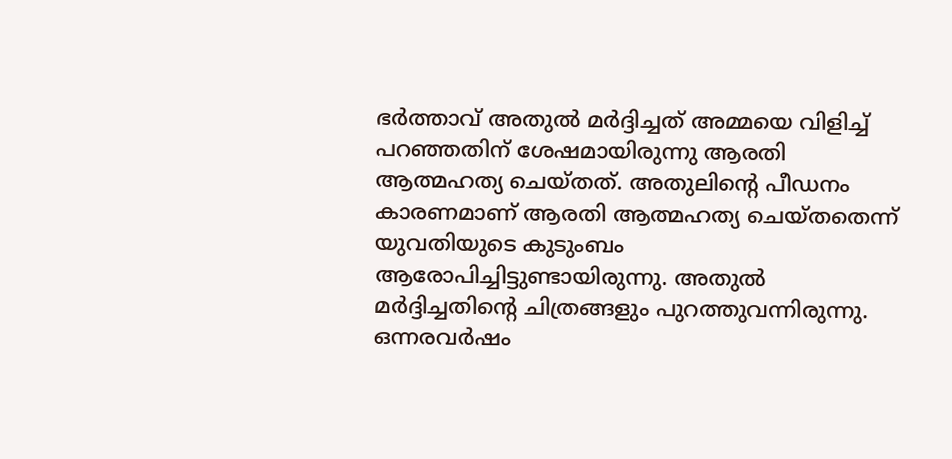ഭർത്താവ് അതുൽ മർദ്ദിച്ചത് അമ്മയെ വിളിച്ച് പറഞ്ഞതിന് ശേഷമായിരുന്നു ആരതി ആത്മഹത്യ ചെയ്തത്. അതുലിന്റെ പീഡനം കാരണമാണ് ആരതി ആത്മഹത്യ ചെയ്തതെന്ന് യുവതിയുടെ കുടുംബം ആരോപിച്ചിട്ടുണ്ടായിരുന്നു. അതുൽ മർദ്ദിച്ചതിന്റെ ചിത്രങ്ങളും പുറത്തുവന്നിരുന്നു.
ഒന്നരവർഷം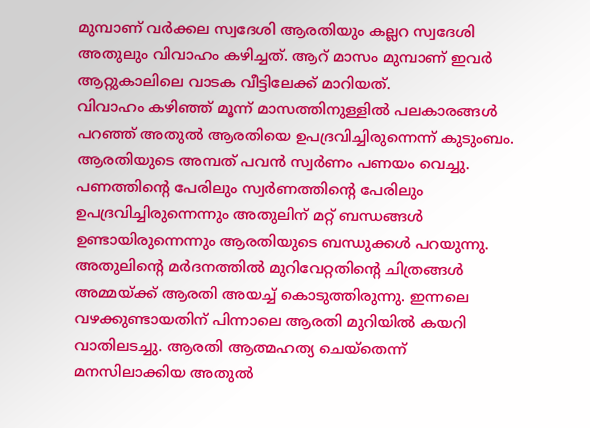മുമ്പാണ് വർക്കല സ്വദേശി ആരതിയും കല്ലറ സ്വദേശി അതുലും വിവാഹം കഴിച്ചത്. ആറ് മാസം മുമ്പാണ് ഇവർ ആറ്റുകാലിലെ വാടക വീട്ടിലേക്ക് മാറിയത്.
വിവാഹം കഴിഞ്ഞ് മൂന്ന് മാസത്തിനുള്ളിൽ പലകാരങ്ങൾ പറഞ്ഞ് അതുൽ ആരതിയെ ഉപദ്രവിച്ചിരുന്നെന്ന് കുടുംബം. ആരതിയുടെ അമ്പത് പവൻ സ്വർണം പണയം വെച്ചു. പണത്തിന്റെ പേരിലും സ്വർണത്തിന്റെ പേരിലും ഉപദ്രവിച്ചിരുന്നെന്നും അതുലിന് മറ്റ് ബന്ധങ്ങൾ ഉണ്ടായിരുന്നെന്നും ആരതിയുടെ ബന്ധുക്കൾ പറയുന്നു.
അതുലിന്റെ മർദനത്തിൽ മുറിവേറ്റതിന്റെ ചിത്രങ്ങൾ അമ്മയ്ക്ക് ആരതി അയച്ച് കൊടുത്തിരുന്നു. ഇന്നലെ വഴക്കുണ്ടായതിന് പിന്നാലെ ആരതി മുറിയിൽ കയറി വാതിലടച്ചു. ആരതി ആത്മഹത്യ ചെയ്തെന്ന് മനസിലാക്കിയ അതുൽ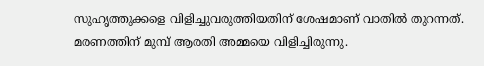സുഹൃത്തുക്കളെ വിളിച്ചുവരുത്തിയതിന് ശേഷമാണ് വാതിൽ തുറന്നത്. മരണത്തിന് മുമ്പ് ആരതി അമ്മയെ വിളിച്ചിരുന്നു.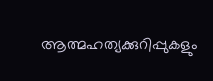ആത്മഹത്യക്കുറിപ്പുകളും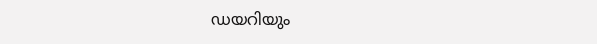ഡയറിയും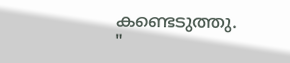കണ്ടെടുത്തു.
"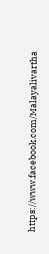https://www.facebook.com/Malayalivartha